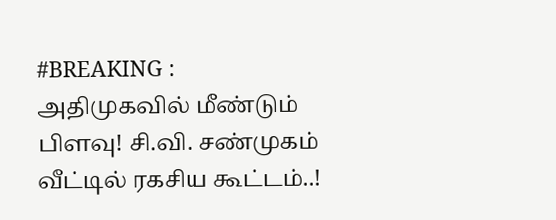#BREAKING : அதிமுகவில் மீண்டும் பிளவு! சி.வி. சண்முகம் வீட்டில் ரகசிய கூட்டம்..!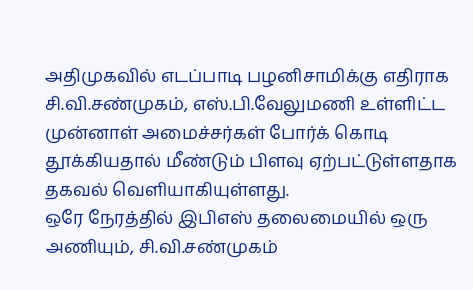அதிமுகவில் எடப்பாடி பழனிசாமிக்கு எதிராக சி.வி.சண்முகம், எஸ்.பி.வேலுமணி உள்ளிட்ட முன்னாள் அமைச்சர்கள் போர்க் கொடி தூக்கியதால் மீண்டும் பிளவு ஏற்பட்டுள்ளதாக தகவல் வெளியாகியுள்ளது.
ஒரே நேரத்தில் இபிஎஸ் தலைமையில் ஒரு அணியும், சி.வி.சண்முகம்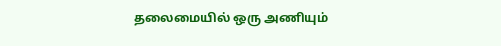தலைமையில் ஒரு அணியும்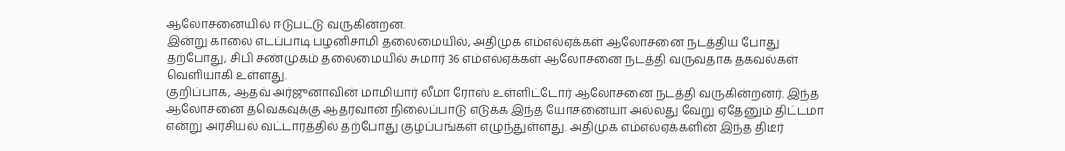ஆலோசனையில் ஈடுபட்டு வருகின்றன.
இன்று காலை எடப்பாடி பழனிசாமி தலைமையில், அதிமுக எம்எல்ஏக்கள் ஆலோசனை நடத்திய போது தற்போது, சிபி சண்முகம் தலைமையில் சுமார் 36 எம்எல்ஏக்கள் ஆலோசனை நடத்தி வருவதாக தகவல்கள் வெளியாகி உள்ளது.
குறிப்பாக, ஆதவ் அர்ஜுனாவின் மாமியார் லீமா ரோஸ் உள்ளிட்டோர் ஆலோசனை நடத்தி வருகின்றனர். இந்த ஆலோசனை தவெகவுக்கு ஆதரவான நிலைப்பாடு எடுக்க இந்த யோசனையா அல்லது வேறு ஏதேனும் திட்டமா என்று அரசியல் வட்டாரத்தில் தற்போது குழப்பங்கள் எழுந்துள்ளது. அதிமுக எம்எல்ஏக்களின் இந்த திடீர்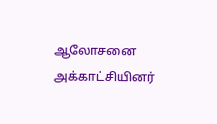ஆலோசனை அக்காட்சியினர்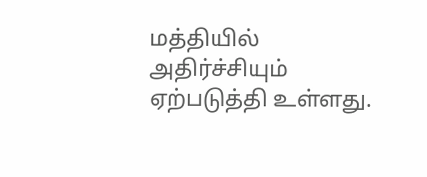மத்தியில் அதிர்ச்சியும் ஏற்படுத்தி உள்ளது.